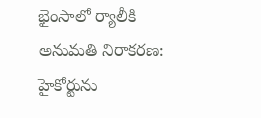భైంసాలో ర్యాలీకి అనుమతి నిరాకరణ: హైకోర్టును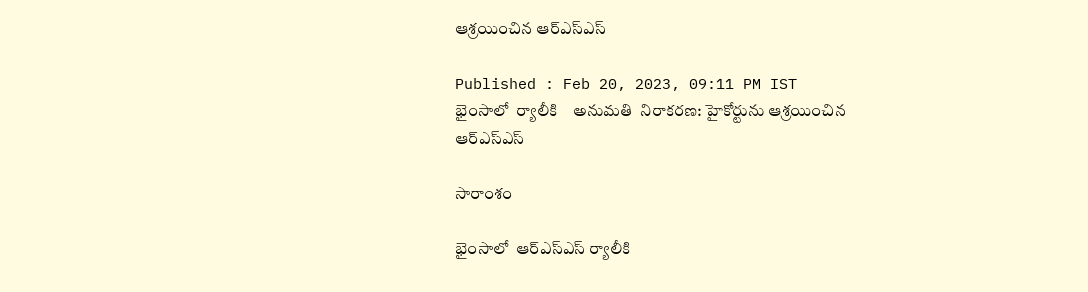ఆశ్రయించిన ఆర్ఎస్ఎస్

Published : Feb 20, 2023, 09:11 PM IST
భైంసాలో  ర్యాలీకి    అనుమతి  నిరాకరణ: హైకోర్టును ఆశ్రయించిన  ఆర్ఎస్ఎస్

సారాంశం

భైంసాలో  ఆర్ఎస్ఎస్ ర్యాలీకి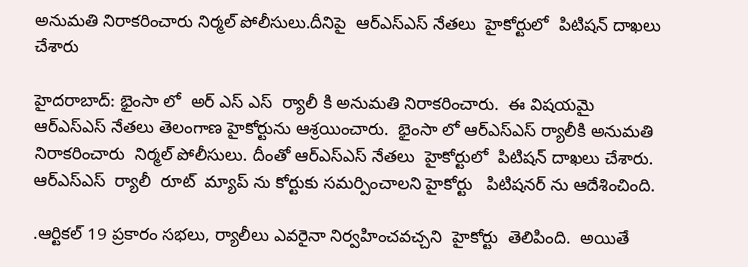అనుమతి నిరాకరించారు నిర్మల్ పోలీసులు.దీనిపై  ఆర్ఎస్ఎస్ నేతలు  హైకోర్టులో  పిటిషన్ దాఖలు  చేశారు

హైదరాబాద్: భైంసా లో  అర్ ఎస్ ఎస్  ర్యాలీ కి అనుమతి నిరాకరించారు.  ఈ విషయమై  ఆర్ఎస్ఎస్ నేతలు తెలంగాణ హైకోర్టును ఆశ్రయించారు.  భైంసా లో ఆర్ఎస్ఎస్ ర్యాలీకి అనుమతి నిరాకరించారు  నిర్మల్ పోలీసులు. దీంతో ఆర్ఎస్ఎస్ నేతలు  హైకోర్టులో  పిటిషన్ దాఖలు చేశారు.  ఆర్ఎస్ఎస్  ర్యాలీ  రూట్  మ్యాప్ ను కోర్టుకు సమర్పించాలని హైకోర్టు   పిటిషనర్ ను ఆదేశించింది.

.ఆర్టికల్ 19 ప్రకారం సభలు, ర్యాలీలు ఎవరైనా నిర్వహించవచ్చని  హైకోర్టు  తెలిపింది.  అయితే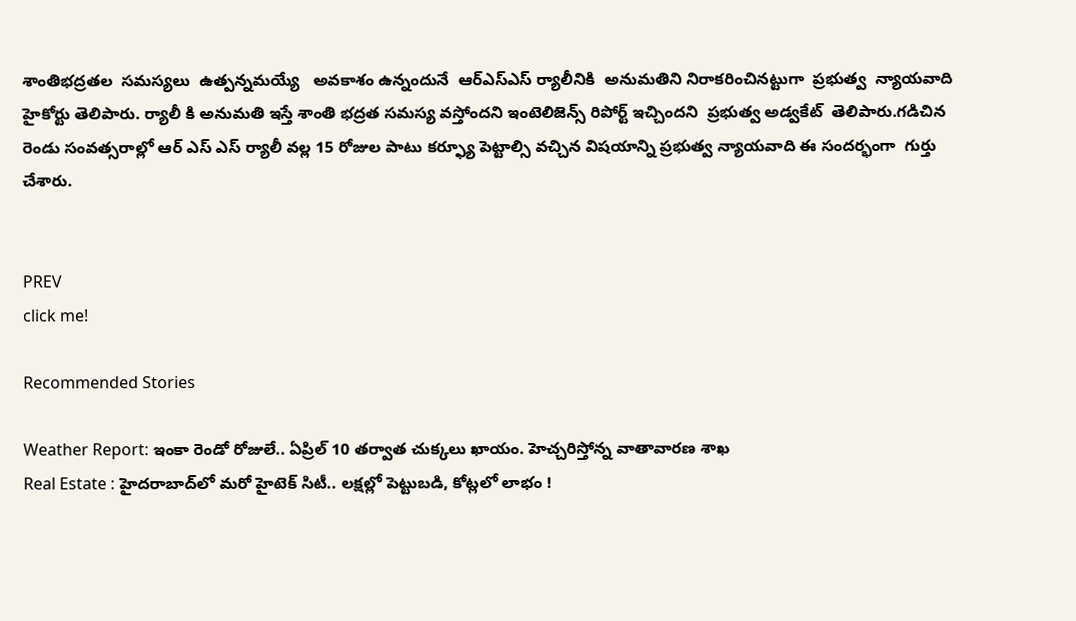శాంతిభద్రతల  సమస్యలు  ఉత్పన్నమయ్యే   అవకాశం ఉన్నందునే  ఆర్ఎస్ఎస్ ర్యాలీనికి  అనుమతిని నిరాకరించినట్టుగా  ప్రభుత్వ  న్యాయవాది  హైకోర్టు తెలిపారు. ర్యాలీ కి అనుమతి ఇస్తే శాంతి భద్రత సమస్య వస్తోందని ఇంటెలిజెన్స్ రిపోర్ట్ ఇచ్చిందని  ప్రభుత్వ అడ్వకేట్  తెలిపారు.గడిచిన రెండు సంవత్సరాల్లో ఆర్ ఎస్ ఎస్ ర్యాలీ వల్ల 15 రోజుల పాటు కర్ఫ్యూ పెట్టాల్సి వచ్చిన విషయాన్ని ప్రభుత్వ న్యాయవాది ఈ సందర్భంగా  గుర్తు  చేశారు.


PREV
click me!

Recommended Stories

Weather Report: ఇంకా రెండో రోజులే.. ఏప్రిల్ 10 త‌ర్వాత చుక్క‌లు ఖాయం. హెచ్చ‌రిస్తోన్న వాతావార‌ణ శాఖ
Real Estate : హైదరాబాద్‌లో మరో హైటెక్ సిటీ.. లక్షల్లో పెట్టుబడి, కోట్లలో లాభం !